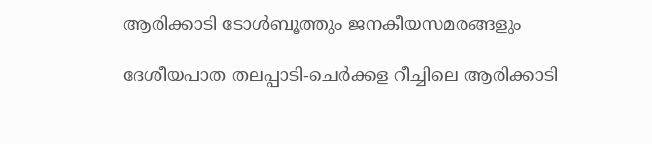ആരിക്കാടി ടോള്‍ബൂത്തും ജനകീയസമരങ്ങളും

ദേശീയപാത തലപ്പാടി-ചെര്‍ക്കള റീച്ചിലെ ആരിക്കാടി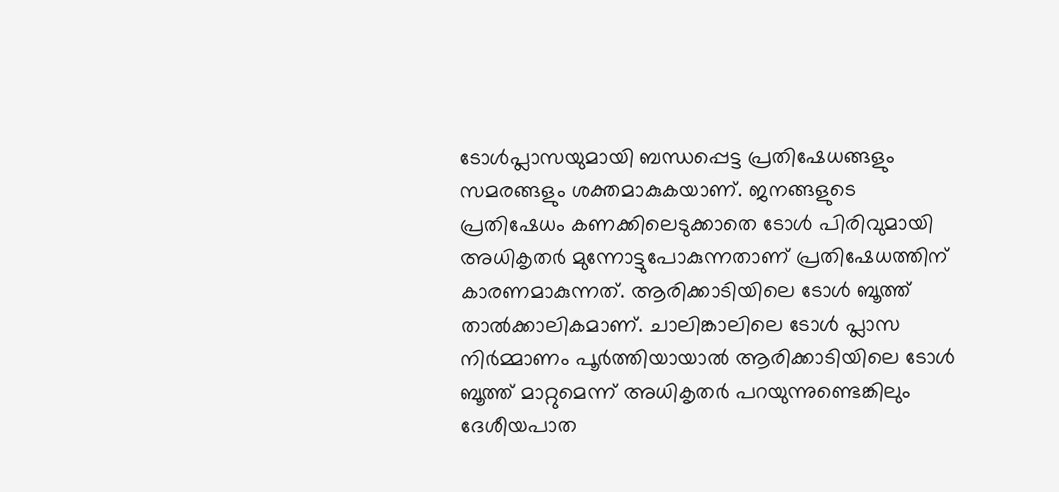ടോള്‍പ്ലാസയുമായി ബന്ധപ്പെട്ട പ്രതിഷേധങ്ങളും സമരങ്ങളും ശക്തമാകുകയാണ്. ജനങ്ങളുടെ പ്രതിഷേധം കണക്കിലെടുക്കാതെ ടോള്‍ പിരിവുമായി അധികൃതര്‍ മുന്നോട്ടുപോകുന്നതാണ് പ്രതിഷേധത്തിന് കാരണമാകുന്നത്. ആരിക്കാടിയിലെ ടോള്‍ ബൂത്ത് താല്‍ക്കാലികമാണ്. ചാലിങ്കാലിലെ ടോള്‍ പ്ലാസ നിര്‍മ്മാണം പൂര്‍ത്തിയായാല്‍ ആരിക്കാടിയിലെ ടോള്‍ ബൂത്ത് മാറ്റുമെന്ന് അധികൃതര്‍ പറയുന്നുണ്ടെങ്കിലും ദേശീയപാത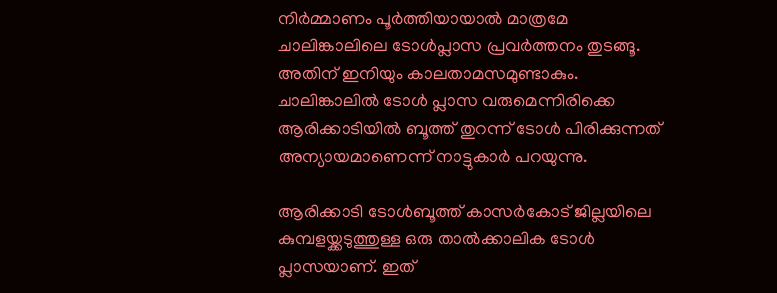നിര്‍മ്മാണം പൂര്‍ത്തിയായാല്‍ മാത്രമേ ചാലിങ്കാലിലെ ടോള്‍പ്ലാസ പ്രവര്‍ത്തനം തുടങ്ങൂ. അതിന് ഇനിയും കാലതാമസമുണ്ടാകും. ചാലിങ്കാലില്‍ ടോള്‍ പ്ലാസ വരുമെന്നിരിക്കെ ആരിക്കാടിയില്‍ ബൂത്ത് തുറന്ന് ടോള്‍ പിരിക്കുന്നത് അന്യായമാണെന്ന് നാട്ടുകാര്‍ പറയുന്നു.

ആരിക്കാടി ടോള്‍ബൂത്ത് കാസര്‍കോട് ജില്ലയിലെ കുമ്പളയ്ക്കടുത്തുള്ള ഒരു താല്‍ക്കാലിക ടോള്‍ പ്ലാസയാണ്. ഇത്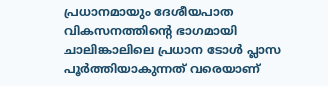പ്രധാനമായും ദേശീയപാത വികസനത്തിന്റെ ഭാഗമായി ചാലിങ്കാലിലെ പ്രധാന ടോള്‍ പ്ലാസ പൂര്‍ത്തിയാകുന്നത് വരെയാണ്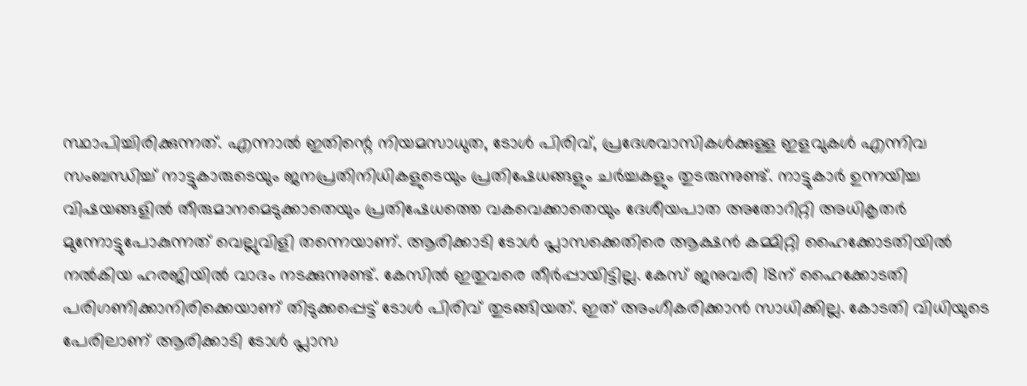സ്ഥാപിച്ചിരിക്കുന്നത്. എന്നാല്‍ ഇതിന്റെ നിയമസാധുത, ടോള്‍ പിരിവ്, പ്രദേശവാസികള്‍ക്കുള്ള ഇളവുകള്‍ എന്നിവ സംബന്ധിച്ച് നാട്ടുകാരുടെയും ജനപ്രതിനിധികളുടെയും പ്രതിഷേധങ്ങളും ചര്‍ച്ചകളും തുടരുന്നുണ്ട്. നാട്ടുകാര്‍ ഉന്നയിച്ച വിഷയങ്ങളില്‍ തീരുമാനമെടുക്കാതെയും പ്രതിഷേധത്തെ വകവെക്കാതെയും ദേശീയപാത അതോറിറ്റി അധികൃതര്‍ മുന്നോട്ടുപോകുന്നത് വെല്ലുവിളി തന്നെയാണ്. ആരിക്കാടി ടോള്‍ പ്ലാസക്കെതിരെ ആക്ഷന്‍ കമ്മിറ്റി ഹൈക്കോടതിയില്‍ നല്‍കിയ ഹരജിയില്‍ വാദം നടക്കുന്നുണ്ട്. കേസില്‍ ഇതുവരെ തീര്‍പ്പായിട്ടില്ല. കേസ് ജനുവരി 18ന് ഹൈക്കോടതി പരിഗണിക്കാനിരിക്കെയാണ് തിടുക്കപ്പെട്ട് ടോള്‍ പിരിവ് തുടങ്ങിയത്. ഇത് അംഗീകരിക്കാന്‍ സാധിക്കില്ല. കോടതി വിധിയുടെ പേരിലാണ് ആരിക്കാടി ടോള്‍ പ്ലാസ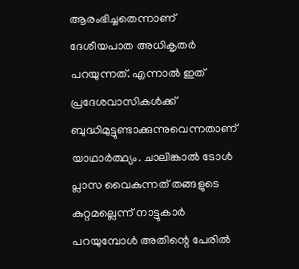ആരംഭിച്ചതെന്നാണ് ദേശീയപാത അധികൃതര്‍ പറയുന്നത്. എന്നാല്‍ ഇത് പ്രദേശവാസികള്‍ക്ക് ബുദ്ധിമുട്ടുണ്ടാക്കുന്നുവെന്നതാണ് യാഥാര്‍ത്ഥ്യം. ചാലിങ്കാല്‍ ടോള്‍ പ്ലാസ വൈകുന്നത് തങ്ങളുടെ കുറ്റമല്ലെന്ന് നാട്ടുകാര്‍ പറയുമ്പോള്‍ അതിന്റെ പേരില്‍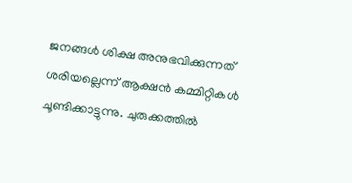ജനങ്ങള്‍ ശിക്ഷ അനുഭവിക്കുന്നത് ശരിയല്ലെന്ന് ആക്ഷന്‍ കമ്മിറ്റികള്‍ ചൂണ്ടിക്കാട്ടുന്നു. ചുരുക്കത്തില്‍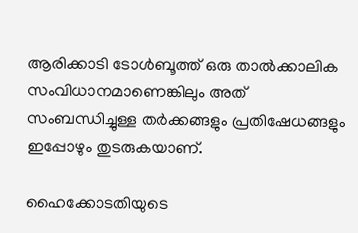ആരിക്കാടി ടോള്‍ബൂത്ത് ഒരു താല്‍ക്കാലിക സംവിധാനമാണെങ്കിലും അത് സംബന്ധിച്ചുള്ള തര്‍ക്കങ്ങളും പ്രതിഷേധങ്ങളും ഇപ്പോഴും തുടരുകയാണ്.

ഹൈക്കോടതിയുടെ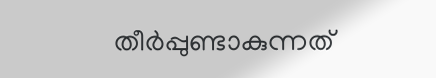തീര്‍പ്പുണ്ടാകുന്നത്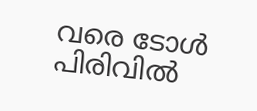വരെ ടോള്‍ പിരിവില്‍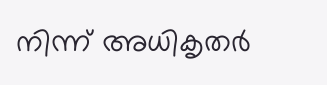നിന്ന് അധികൃതര്‍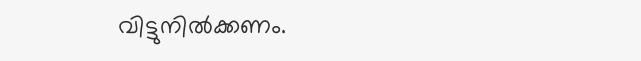വിട്ടുനില്‍ക്കണം.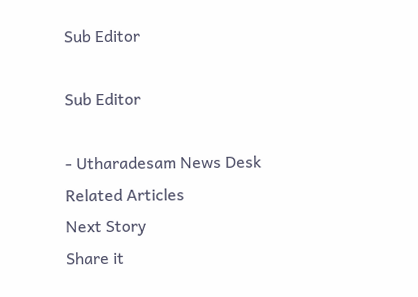Sub Editor

Sub Editor

- Utharadesam News Desk
Related Articles
Next Story
Share it